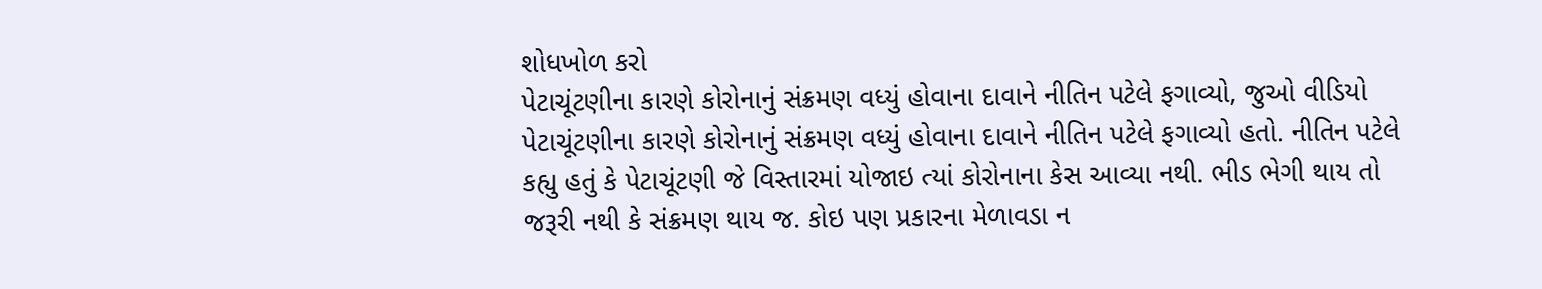શોધખોળ કરો
પેટાચૂંટણીના કારણે કોરોનાનું સંક્રમણ વધ્યું હોવાના દાવાને નીતિન પટેલે ફગાવ્યો, જુઓ વીડિયો
પેટાચૂંટણીના કારણે કોરોનાનું સંક્રમણ વધ્યું હોવાના દાવાને નીતિન પટેલે ફગાવ્યો હતો. નીતિન પટેલે કહ્યુ હતું કે પેટાચૂંટણી જે વિસ્તારમાં યોજાઇ ત્યાં કોરોનાના કેસ આવ્યા નથી. ભીડ ભેગી થાય તો જરૂરી નથી કે સંક્રમણ થાય જ. કોઇ પણ પ્રકારના મેળાવડા ન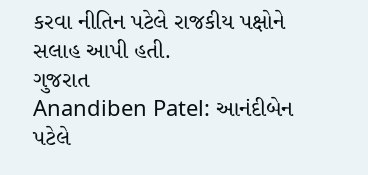કરવા નીતિન પટેલે રાજકીય પક્ષોને સલાહ આપી હતી.
ગુજરાત
Anandiben Patel: આનંદીબેન પટેલે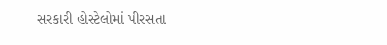સરકારી હોસ્ટેલોમાં પીરસતા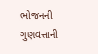ભોજનની ગુણવત્તાની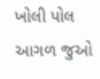ખોલી પોલ
આગળ જુઓ